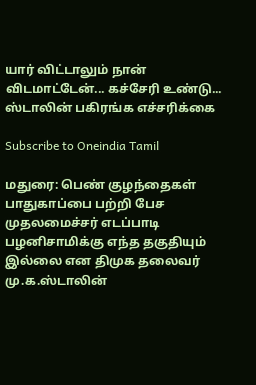யார் விட்டாலும் நான் விடமாட்டேன்... கச்சேரி உண்டு... ஸ்டாலின் பகிரங்க எச்சரிக்கை

Subscribe to Oneindia Tamil

மதுரை: பெண் குழந்தைகள் பாதுகாப்பை பற்றி பேச முதலமைச்சர் எடப்பாடி பழனிசாமிக்கு எந்த தகுதியும் இல்லை என திமுக தலைவர் மு.க.ஸ்டாலின்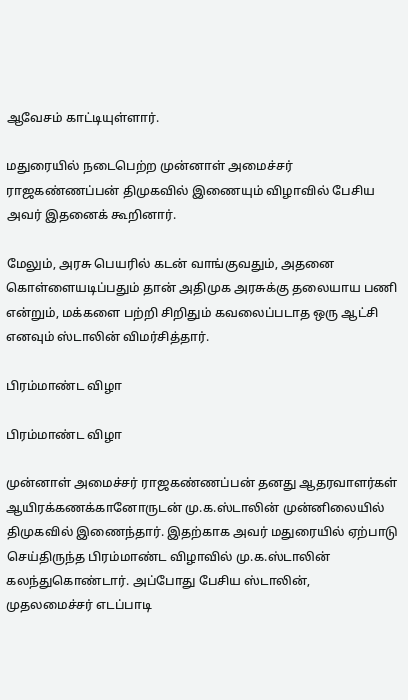ஆவேசம் காட்டியுள்ளார்.

மதுரையில் நடைபெற்ற முன்னாள் அமைச்சர் ராஜகண்ணப்பன் திமுகவில் இணையும் விழாவில் பேசிய அவர் இதனைக் கூறினார்.

மேலும், அரசு பெயரில் கடன் வாங்குவதும், அதனை கொள்ளையடிப்பதும் தான் அதிமுக அரசுக்கு தலையாய பணி என்றும், மக்களை பற்றி சிறிதும் கவலைப்படாத ஒரு ஆட்சி எனவும் ஸ்டாலின் விமர்சித்தார்.

பிரம்மாண்ட விழா

பிரம்மாண்ட விழா

முன்னாள் அமைச்சர் ராஜகண்ணப்பன் தனது ஆதரவாளர்கள் ஆயிரக்கணக்கானோருடன் மு.க.ஸ்டாலின் முன்னிலையில் திமுகவில் இணைந்தார். இதற்காக அவர் மதுரையில் ஏற்பாடு செய்திருந்த பிரம்மாண்ட விழாவில் மு.க.ஸ்டாலின் கலந்துகொண்டார். அப்போது பேசிய ஸ்டாலின், முதலமைச்சர் எடப்பாடி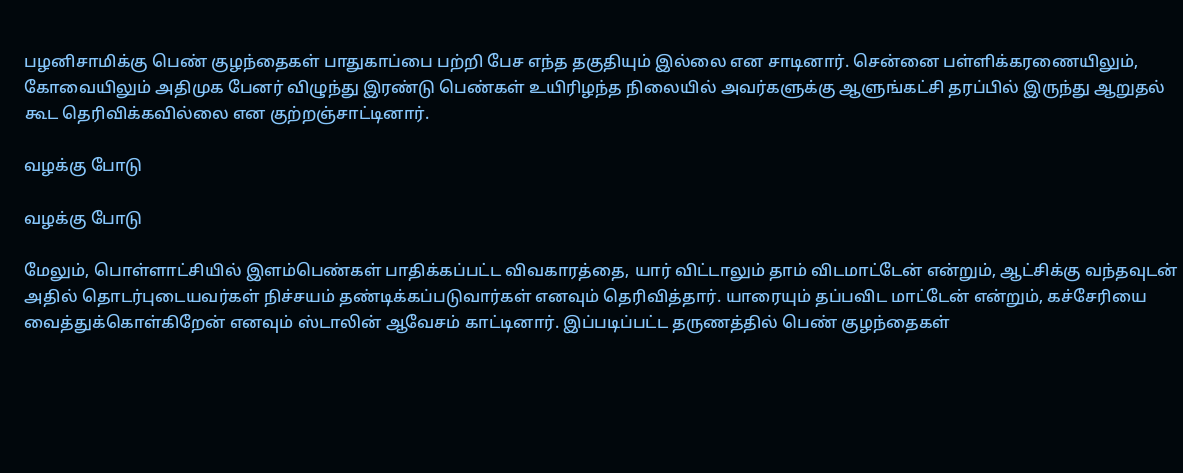பழனிசாமிக்கு பெண் குழந்தைகள் பாதுகாப்பை பற்றி பேச எந்த தகுதியும் இல்லை என சாடினார். சென்னை பள்ளிக்கரணையிலும், கோவையிலும் அதிமுக பேனர் விழுந்து இரண்டு பெண்கள் உயிரிழந்த நிலையில் அவர்களுக்கு ஆளுங்கட்சி தரப்பில் இருந்து ஆறுதல் கூட தெரிவிக்கவில்லை என குற்றஞ்சாட்டினார்.

வழக்கு போடு

வழக்கு போடு

மேலும், பொள்ளாட்சியில் இளம்பெண்கள் பாதிக்கப்பட்ட விவகாரத்தை, யார் விட்டாலும் தாம் விடமாட்டேன் என்றும், ஆட்சிக்கு வந்தவுடன் அதில் தொடர்புடையவர்கள் நிச்சயம் தண்டிக்கப்படுவார்கள் எனவும் தெரிவித்தார். யாரையும் தப்பவிட மாட்டேன் என்றும், கச்சேரியை வைத்துக்கொள்கிறேன் எனவும் ஸ்டாலின் ஆவேசம் காட்டினார். இப்படிப்பட்ட தருணத்தில் பெண் குழந்தைகள்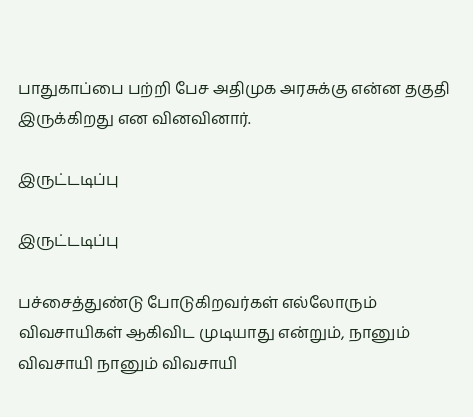பாதுகாப்பை பற்றி பேச அதிமுக அரசுக்கு என்ன தகுதி இருக்கிறது என வினவினார்.

இருட்டடிப்பு

இருட்டடிப்பு

பச்சைத்துண்டு போடுகிறவர்கள் எல்லோரும் விவசாயிகள் ஆகிவிட முடியாது என்றும், நானும் விவசாயி நானும் விவசாயி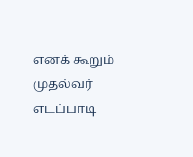எனக் கூறும் முதல்வர் எடப்பாடி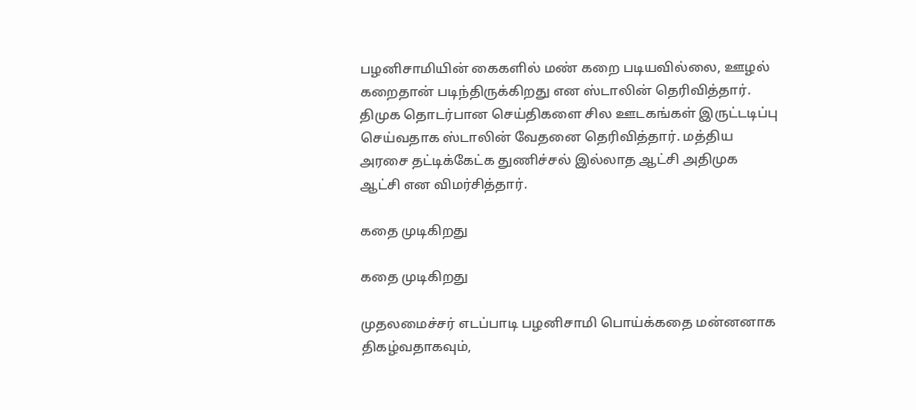பழனிசாமியின் கைகளில் மண் கறை படியவில்லை, ஊழல் கறைதான் படிந்திருக்கிறது என ஸ்டாலின் தெரிவித்தார். திமுக தொடர்பான செய்திகளை சில ஊடகங்கள் இருட்டடிப்பு செய்வதாக ஸ்டாலின் வேதனை தெரிவித்தார். மத்திய அரசை தட்டிக்கேட்க துணிச்சல் இல்லாத ஆட்சி அதிமுக ஆட்சி என விமர்சித்தார்.

கதை முடிகிறது

கதை முடிகிறது

முதலமைச்சர் எடப்பாடி பழனிசாமி பொய்க்கதை மன்னனாக திகழ்வதாகவும்,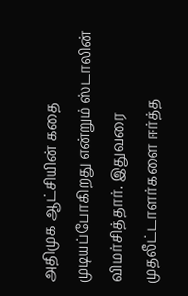அதிமுக ஆட்சியின் கதை முடியப்போகிறது என்றும் ஸ்டாலின் விமர்சித்தார். இதுவரை முதலீட்டாளர்களை ஈர்த்த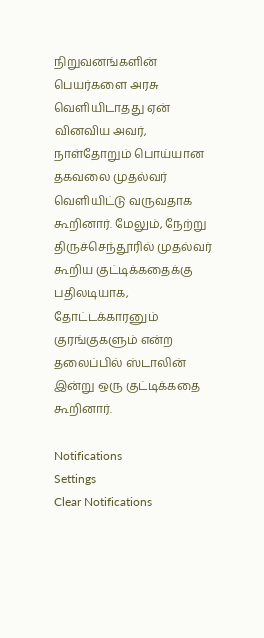நிறுவனங்களின் பெயர்களை அரசு வெளியிடாதது ஏன் வினவிய அவர், நாள்தோறும் பொய்யான தகவலை முதல்வர் வெளியிட்டு வருவதாக கூறினார். மேலும், நேற்று திருச்செந்தூரில் முதல்வர் கூறிய குட்டிக்கதைக்கு பதிலடியாக, தோட்டக்காரனும் குரங்குகளும் என்ற தலைப்பில் ஸ்டாலின் இன்று ஒரு குட்டிக்கதை கூறினார்.

Notifications
Settings
Clear Notifications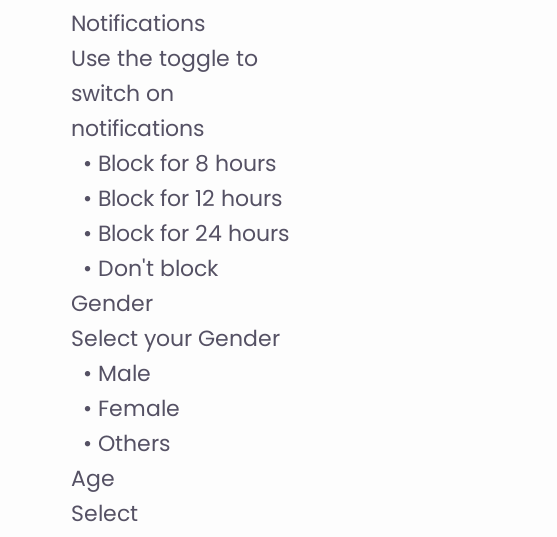Notifications
Use the toggle to switch on notifications
  • Block for 8 hours
  • Block for 12 hours
  • Block for 24 hours
  • Don't block
Gender
Select your Gender
  • Male
  • Female
  • Others
Age
Select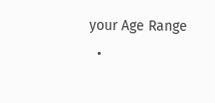your Age Range
  •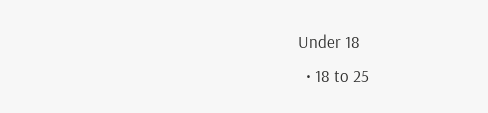Under 18
  • 18 to 25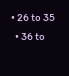• 26 to 35
  • 36 to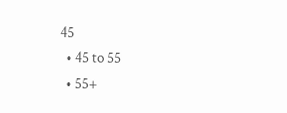45
  • 45 to 55
  • 55+